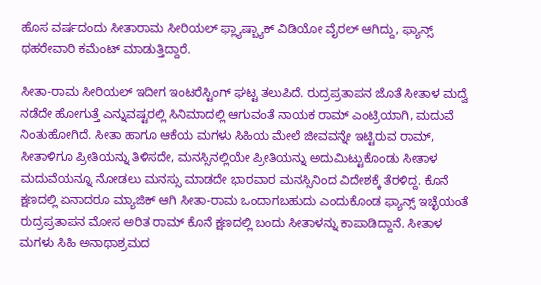ಹೊಸ ವರ್ಷದಂದು ಸೀತಾರಾಮ ಸೀರಿಯಲ್ ಫ್ಲ್ಯಾಷ್ಬ್ಯಾಕ್ ವಿಡಿಯೋ ವೈರಲ್ ಆಗಿದ್ದು, ಫ್ಯಾನ್ಸ್ ಥಹರೇವಾರಿ ಕಮೆಂಟ್ ಮಾಡುತ್ತಿದ್ದಾರೆ.

ಸೀತಾ-ರಾಮ ಸೀರಿಯಲ್ ಇದೀಗ ಇಂಟರೆಸ್ಟಿಂಗ್ ಘಟ್ಟ ತಲುಪಿದೆ. ರುದ್ರಪ್ರತಾಪನ ಜೊತೆ ಸೀತಾಳ ಮದ್ವೆ ನಡೆದೇ ಹೋಗುತ್ತೆ ಎನ್ನುವಷ್ಟರಲ್ಲಿ ಸಿನಿಮಾದಲ್ಲಿ ಆಗುವಂತೆ ನಾಯಕ ರಾಮ್ ಎಂಟ್ರಿಯಾಗಿ, ಮದುವೆ ನಿಂತುಹೋಗಿದೆ. ಸೀತಾ ಹಾಗೂ ಆಕೆಯ ಮಗಳು ಸಿಹಿಯ ಮೇಲೆ ಜೀವವನ್ನೇ ಇಟ್ಟಿರುವ ರಾಮ್, ಸೀತಾಳಿಗೂ ಪ್ರೀತಿಯನ್ನು ತಿಳಿಸದೇ, ಮನಸ್ಸಿನಲ್ಲಿಯೇ ಪ್ರೀತಿಯನ್ನು ಅದುಮಿಟ್ಟುಕೊಂಡು ಸೀತಾಳ ಮದುವೆಯನ್ನೂ ನೋಡಲು ಮನಸ್ಸು ಮಾಡದೇ ಭಾರವಾರ ಮನಸ್ಸಿನಿಂದ ವಿದೇಶಕ್ಕೆ ತೆರಳಿದ್ದ. ಕೊನೆ ಕ್ಷಣದಲ್ಲಿ ಏನಾದರೂ ಮ್ಯಾಜಿಕ್‌ ಆಗಿ ಸೀತಾ-ರಾಮ ಒಂದಾಗಬಹುದು ಎಂದುಕೊಂಡ ಫ್ಯಾನ್ಸ್ ಇಚ್ಛೆಯಂತೆ ರುದ್ರಪ್ರತಾಪನ ಮೋಸ ಅರಿತ ರಾಮ್ ಕೊನೆ ಕ್ಷಣದಲ್ಲಿ ಬಂದು ಸೀತಾಳನ್ನು ಕಾಪಾಡಿದ್ದಾನೆ. ಸೀತಾಳ ಮಗಳು ಸಿಹಿ ಅನಾಥಾಶ್ರಮದ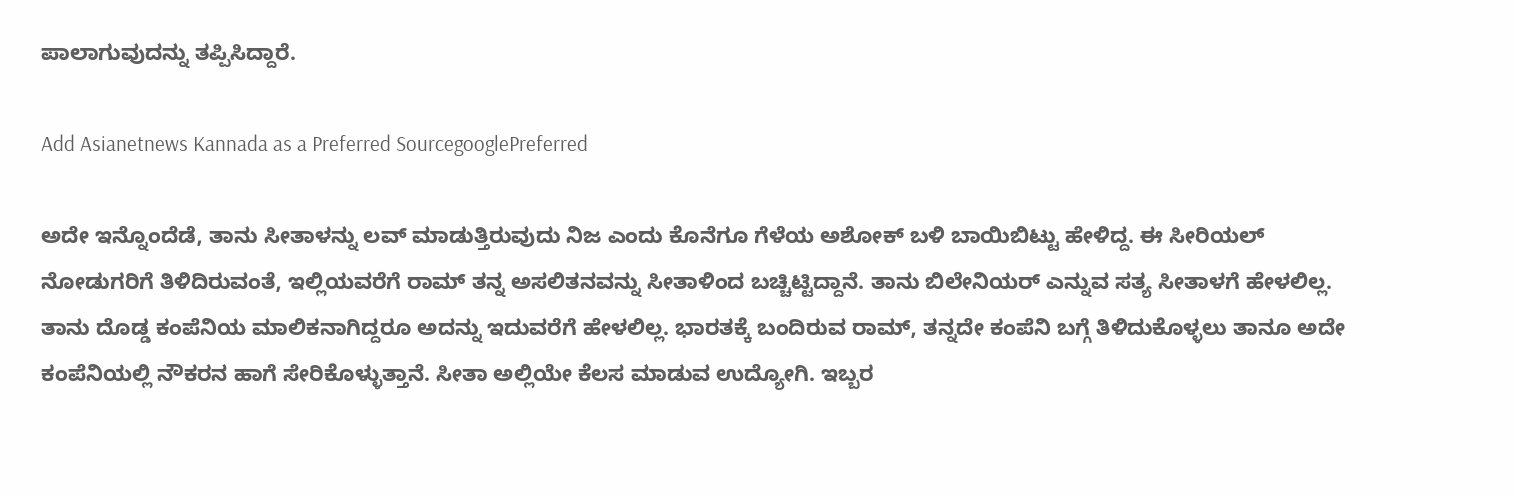ಪಾಲಾಗುವುದನ್ನು ತಪ್ಪಿಸಿದ್ದಾರೆ.

Add Asianetnews Kannada as a Preferred SourcegooglePreferred

ಅದೇ ಇನ್ನೊಂದೆಡೆ, ತಾನು ಸೀತಾಳನ್ನು ಲವ್ ಮಾಡುತ್ತಿರುವುದು ನಿಜ ಎಂದು ಕೊನೆಗೂ ಗೆಳೆಯ ಅಶೋಕ್ ಬಳಿ ಬಾಯಿಬಿಟ್ಟು ಹೇಳಿದ್ದ. ಈ ಸೀರಿಯಲ್ ನೋಡುಗರಿಗೆ ತಿಳಿದಿರುವಂತೆ, ಇಲ್ಲಿಯವರೆಗೆ ರಾಮ್ ತನ್ನ ಅಸಲಿತನವನ್ನು ಸೀತಾಳಿಂದ ಬಚ್ಚಿಟ್ಟಿದ್ದಾನೆ. ತಾನು ಬಿಲೇನಿಯರ್ ಎನ್ನುವ ಸತ್ಯ ಸೀತಾಳಗೆ ಹೇಳಲಿಲ್ಲ. ತಾನು ದೊಡ್ಡ ಕಂಪೆನಿಯ ಮಾಲಿಕನಾಗಿದ್ದರೂ ಅದನ್ನು ಇದುವರೆಗೆ ಹೇಳಲಿಲ್ಲ. ಭಾರತಕ್ಕೆ ಬಂದಿರುವ ರಾಮ್, ತನ್ನದೇ ಕಂಪೆನಿ ಬಗ್ಗೆ ತಿಳಿದುಕೊಳ್ಳಲು ತಾನೂ ಅದೇ ಕಂಪೆನಿಯಲ್ಲಿ ನೌಕರನ ಹಾಗೆ ಸೇರಿಕೊಳ್ಳುತ್ತಾನೆ. ಸೀತಾ ಅಲ್ಲಿಯೇ ಕೆಲಸ ಮಾಡುವ ಉದ್ಯೋಗಿ. ಇಬ್ಬರ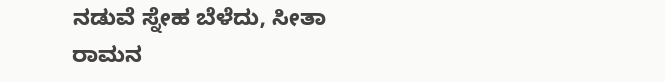ನಡುವೆ ಸ್ನೇಹ ಬೆಳೆದು, ಸೀತಾ ರಾಮನ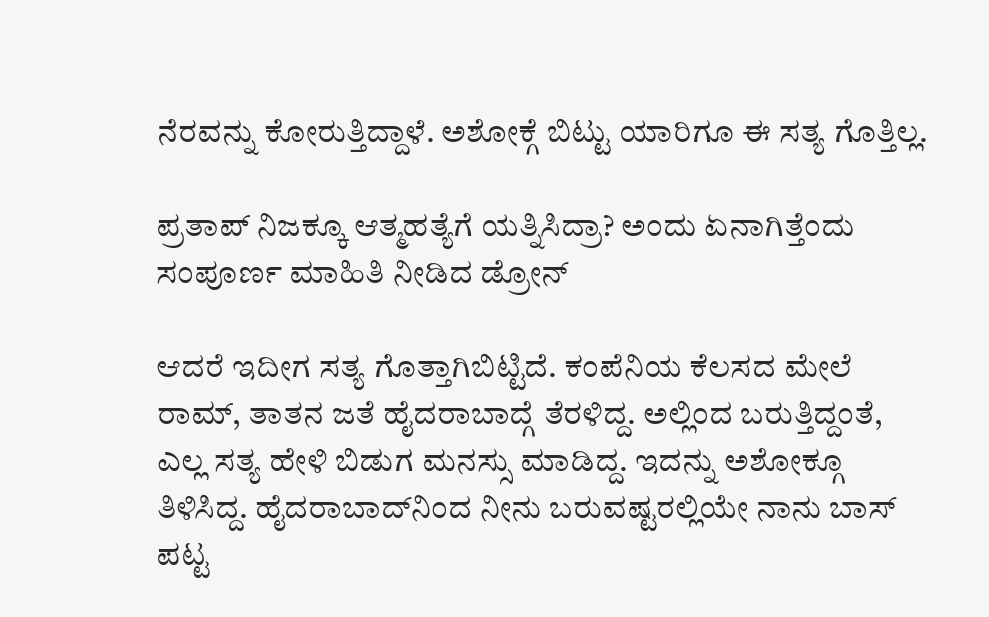ನೆರವನ್ನು ಕೋರುತ್ತಿದ್ದಾಳೆ. ಅಶೋಕ್ಗೆ ಬಿಟ್ಟು ಯಾರಿಗೂ ಈ ಸತ್ಯ ಗೊತ್ತಿಲ್ಲ.

ಪ್ರತಾಪ್ ನಿಜಕ್ಕೂ ಆತ್ಮಹತ್ಯೆಗೆ ಯತ್ನಿಸಿದ್ರಾ? ಅಂದು ಏನಾಗಿತ್ತೆಂದು ಸಂಪೂರ್ಣ ಮಾಹಿತಿ ನೀಡಿದ ಡ್ರೋನ್

ಆದರೆ ಇದೀಗ ಸತ್ಯ ಗೊತ್ತಾಗಿಬಿಟ್ಟಿದೆ. ಕಂಪೆನಿಯ ಕೆಲಸದ ಮೇಲೆ ರಾಮ್‌, ತಾತನ ಜತೆ ಹೈದರಾಬಾದ್ಗೆ ತೆರಳಿದ್ದ. ಅಲ್ಲಿಂದ ಬರುತ್ತಿದ್ದಂತೆ, ಎಲ್ಲ ಸತ್ಯ ಹೇಳಿ ಬಿಡುಗ ಮನಸ್ಸು ಮಾಡಿದ್ದ. ಇದನ್ನು ಅಶೋಕ್ಗೂ ತಿಳಿಸಿದ್ದ. ಹೈದರಾಬಾದ್‌ನಿಂದ ನೀನು ಬರುವಷ್ಟರಲ್ಲಿಯೇ ನಾನು ಬಾಸ್‌ ಪಟ್ಟ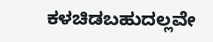ಕಳಚಿಡಬಹುದಲ್ಲವೇ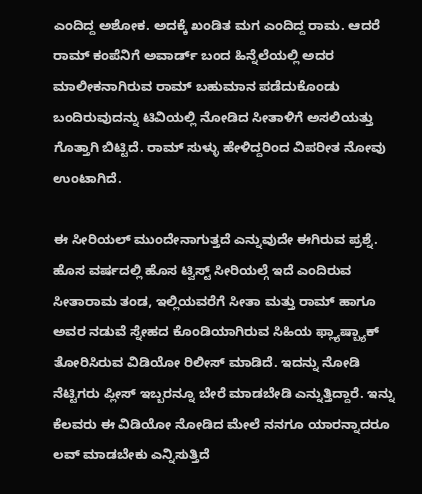ಎಂದಿದ್ದ ಅಶೋಕ. ಅದಕ್ಕೆ ಖಂಡಿತ ಮಗ ಎಂದಿದ್ದ ರಾಮ. ಆದರೆ ರಾಮ್ ಕಂಪೆನಿಗೆ ಅವಾರ್ಡ್ ಬಂದ ಹಿನ್ನೆಲೆಯಲ್ಲಿ ಅದರ ಮಾಲೀಕನಾಗಿರುವ ರಾಮ್ ಬಹುಮಾನ ಪಡೆದುಕೊಂಡು ಬಂದಿರುವುದನ್ನು ಟಿವಿಯಲ್ಲಿ ನೋಡಿದ ಸೀತಾಳಿಗೆ ಅಸಲಿಯತ್ತು ಗೊತ್ತಾಗಿ ಬಿಟ್ಟಿದೆ. ರಾಮ್ ಸುಳ್ಳು ಹೇಳಿದ್ದರಿಂದ ವಿಪರೀತ ನೋವು ಉಂಟಾಗಿದೆ.

ಈ ಸೀರಿಯಲ್ ಮುಂದೇನಾಗುತ್ತದೆ ಎನ್ನುವುದೇ ಈಗಿರುವ ಪ್ರಶ್ನೆ. ಹೊಸ ವರ್ಷದಲ್ಲಿ ಹೊಸ ಟ್ವಿಸ್ಟ್ ಸೀರಿಯಲ್ಗೆ ಇದೆ ಎಂದಿರುವ ಸೀತಾರಾಮ ತಂಡ, ಇಲ್ಲಿಯವರೆಗೆ ಸೀತಾ ಮತ್ತು ರಾಮ್ ಹಾಗೂ ಅವರ ನಡುವೆ ಸ್ನೇಹದ ಕೊಂಡಿಯಾಗಿರುವ ಸಿಹಿಯ ಫ್ಲ್ಯಾಷ್ಬ್ಯಾಕ್ ತೋರಿಸಿರುವ ವಿಡಿಯೋ ರಿಲೀಸ್ ಮಾಡಿದೆ. ಇದನ್ನು ನೋಡಿ ನೆಟ್ಟಿಗರು ಪ್ಲೀಸ್ ಇಬ್ಬರನ್ನೂ ಬೇರೆ ಮಾಡಬೇಡಿ ಎನ್ನುತ್ತಿದ್ದಾರೆ. ಇನ್ನು ಕೆಲವರು ಈ ವಿಡಿಯೋ ನೋಡಿದ ಮೇಲೆ ನನಗೂ ಯಾರನ್ನಾದರೂ ಲವ್ ಮಾಡಬೇಕು ಎನ್ನಿಸುತ್ತಿದೆ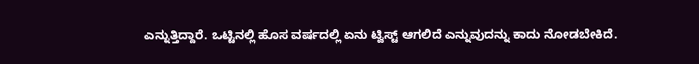ಎನ್ನುತ್ತಿದ್ದಾರೆ. ಒಟ್ಟಿನಲ್ಲಿ ಹೊಸ ವರ್ಷದಲ್ಲಿ ಏನು ಟ್ವಿಸ್ಟ್ ಆಗಲಿದೆ ಎನ್ನುವುದನ್ನು ಕಾದು ನೋಡಬೇಕಿದೆ.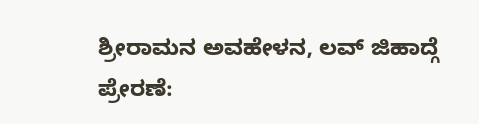ಶ್ರೀರಾಮನ ಅವಹೇಳನ, ಲವ್ ಜಿಹಾದ್ಗೆ ಪ್ರೇರಣೆ: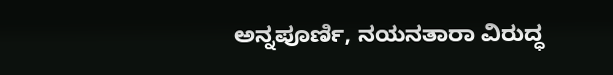ಅನ್ನಪೂರ್ಣಿ, ನಯನತಾರಾ ವಿರುದ್ಧ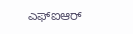ಎಫ್ಐಆರ್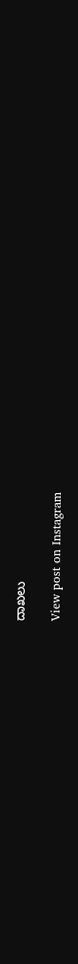ದಾಖಲು

View post on Instagram